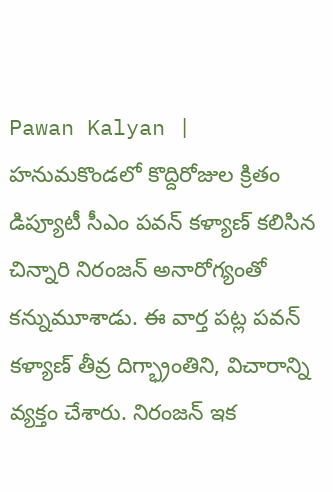Pawan Kalyan | హనుమకొండలో కొద్దిరోజుల క్రితం డిప్యూటీ సీఎం పవన్ కళ్యాణ్ కలిసిన చిన్నారి నిరంజన్ అనారోగ్యంతో కన్నుమూశాడు. ఈ వార్త పట్ల పవన్ కళ్యాణ్ తీవ్ర దిగ్భ్రాంతిని, విచారాన్ని వ్యక్తం చేశారు. నిరంజన్ ఇక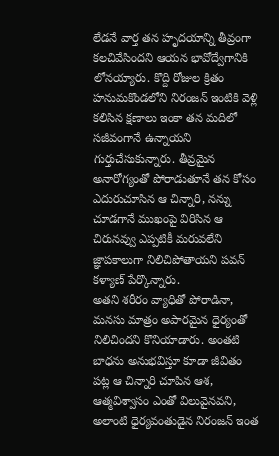లేడనే వార్త తన హృదయాన్ని తీవ్రంగా కలచివేసిందని ఆయన భావోద్వేగానికి లోనయ్యారు. కొద్ది రోజుల క్రితం హనుమకొండలోని నిరంజన్ ఇంటికి వెళ్లి కలిసిన క్షణాలు ఇంకా తన మదిలో సజీవంగానే ఉన్నాయని గుర్తుచేసుకున్నారు. తీవ్రమైన అనారోగ్యంతో పోరాడుతూనే తన కోసం ఎదురుచూసిన ఆ చిన్నారి, నన్ను చూడగానే ముఖంపై విరిసిన ఆ చిరునవ్వు ఎప్పటికీ మరువలేని జ్ఞాపకాలుగా నిలిచిపోతాయని పవన్ కళ్యాణ్ పేర్కొన్నారు.
అతని శరీరం వ్యాధితో పోరాడినా, మనసు మాత్రం అపారమైన ధైర్యంతో నిలిచిందని కొనియాడారు. అంతటి బాధను అనుభవిస్తూ కూడా జీవితం పట్ల ఆ చిన్నారి చూపిన ఆశ, ఆత్మవిశ్వాసం ఎంతో విలువైనవని, అలాంటి ధైర్యవంతుడైన నిరంజన్ ఇంత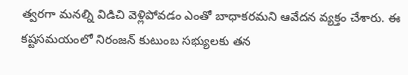త్వరగా మనల్ని విడిచి వెళ్లిపోవడం ఎంతో బాధాకరమని ఆవేదన వ్యక్తం చేశారు. ఈ కష్టసమయంలో నిరంజన్ కుటుంబ సభ్యులకు తన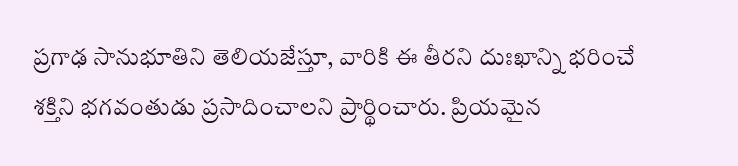ప్రగాఢ సానుభూతిని తెలియజేస్తూ, వారికి ఈ తీరని దుఃఖాన్ని భరించే శక్తిని భగవంతుడు ప్రసాదించాలని ప్రార్థించారు. ప్రియమైన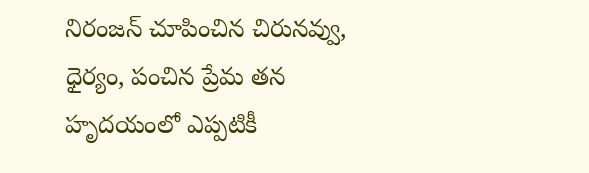నిరంజన్ చూపించిన చిరునవ్వు, ధైర్యం, పంచిన ప్రేమ తన హృదయంలో ఎప్పటికీ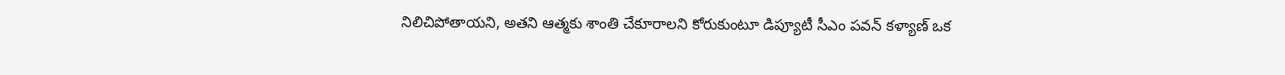నిలిచిపోతాయని, అతని ఆత్మకు శాంతి చేకూరాలని కోరుకుంటూ డిప్యూటీ సీఎం పవన్ కళ్యాణ్ ఒక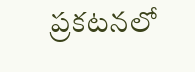ప్రకటనలో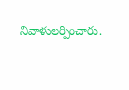నివాళులర్పించారు.